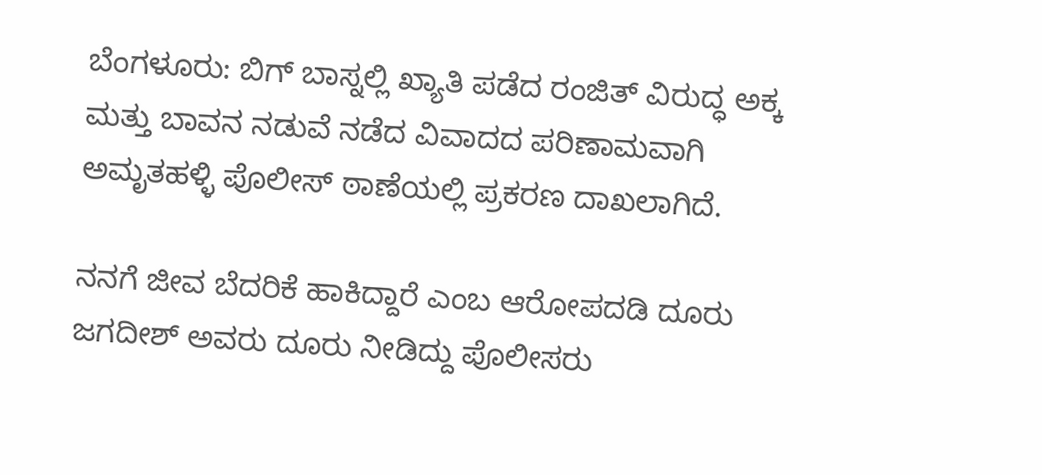ಬೆಂಗಳೂರು: ಬಿಗ್ ಬಾಸ್ನಲ್ಲಿ ಖ್ಯಾತಿ ಪಡೆದ ರಂಜಿತ್ ವಿರುದ್ಧ ಅಕ್ಕ ಮತ್ತು ಬಾವನ ನಡುವೆ ನಡೆದ ವಿವಾದದ ಪರಿಣಾಮವಾಗಿ ಅಮೃತಹಳ್ಳಿ ಪೊಲೀಸ್ ಠಾಣೆಯಲ್ಲಿ ಪ್ರಕರಣ ದಾಖಲಾಗಿದೆ.

ನನಗೆ ಜೀವ ಬೆದರಿಕೆ ಹಾಕಿದ್ದಾರೆ ಎಂಬ ಆರೋಪದಡಿ ದೂರು ಜಗದೀಶ್ ಅವರು ದೂರು ನೀಡಿದ್ದು ಪೊಲೀಸರು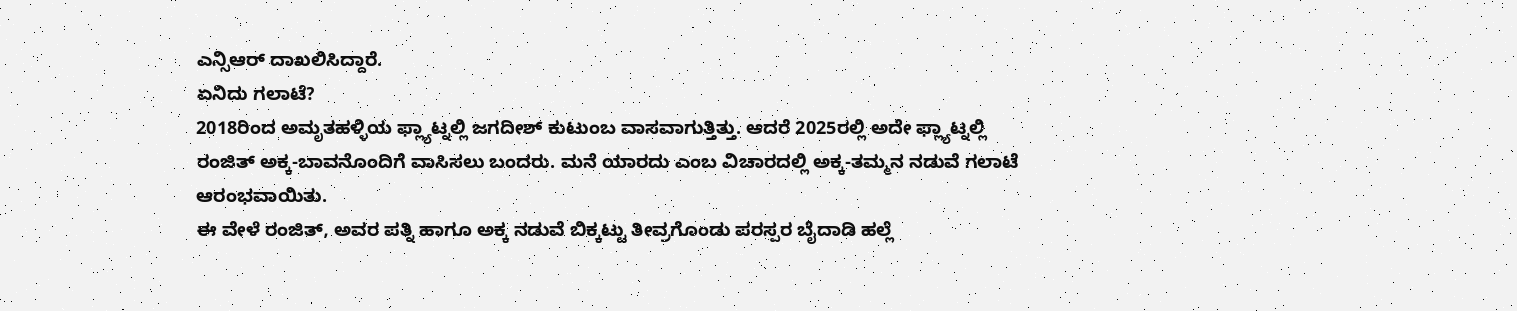ಎನ್ಸಿಆರ್ ದಾಖಲಿಸಿದ್ದಾರೆ.
ಏನಿದು ಗಲಾಟೆ?
2018ರಿಂದ ಅಮೃತಹಳ್ಳಿಯ ಫ್ಲ್ಯಾಟ್ನಲ್ಲಿ ಜಗದೀಶ್ ಕುಟುಂಬ ವಾಸವಾಗುತ್ತಿತ್ತು. ಆದರೆ 2025ರಲ್ಲಿ ಅದೇ ಫ್ಲ್ಯಾಟ್ನಲ್ಲಿ ರಂಜಿತ್ ಅಕ್ಕ-ಬಾವನೊಂದಿಗೆ ವಾಸಿಸಲು ಬಂದರು. ಮನೆ ಯಾರದು ಎಂಬ ವಿಚಾರದಲ್ಲಿ ಅಕ್ಕ-ತಮ್ಮನ ನಡುವೆ ಗಲಾಟೆ ಆರಂಭವಾಯಿತು.
ಈ ವೇಳೆ ರಂಜಿತ್, ಅವರ ಪತ್ನಿ ಹಾಗೂ ಅಕ್ಕ ನಡುವೆ ಬಿಕ್ಕಟ್ಟು ತೀವ್ರಗೊಂಡು ಪರಸ್ಪರ ಬೈದಾಡಿ ಹಲ್ಲೆ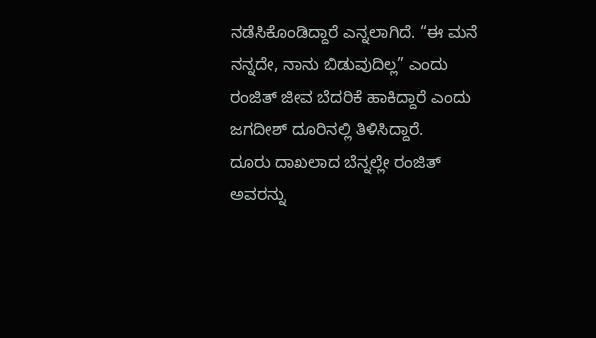ನಡೆಸಿಕೊಂಡಿದ್ದಾರೆ ಎನ್ನಲಾಗಿದೆ. “ಈ ಮನೆ ನನ್ನದೇ, ನಾನು ಬಿಡುವುದಿಲ್ಲ” ಎಂದು ರಂಜಿತ್ ಜೀವ ಬೆದರಿಕೆ ಹಾಕಿದ್ದಾರೆ ಎಂದು ಜಗದೀಶ್ ದೂರಿನಲ್ಲಿ ತಿಳಿಸಿದ್ದಾರೆ.
ದೂರು ದಾಖಲಾದ ಬೆನ್ನಲ್ಲೇ ರಂಜಿತ್ ಅವರನ್ನು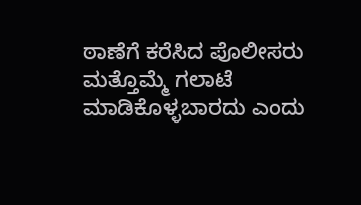ಠಾಣೆಗೆ ಕರೆಸಿದ ಪೊಲೀಸರು ಮತ್ತೊಮ್ಮೆ ಗಲಾಟೆ ಮಾಡಿಕೊಳ್ಳಬಾರದು ಎಂದು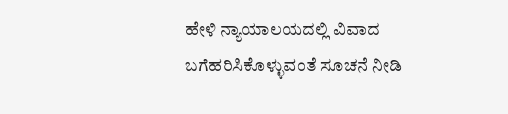ಹೇಳಿ ನ್ಯಾಯಾಲಯದಲ್ಲಿ ವಿವಾದ ಬಗೆಹರಿಸಿಕೊಳ್ಳುವಂತೆ ಸೂಚನೆ ನೀಡಿ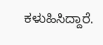ಕಳುಹಿಸಿದ್ದಾರೆ.